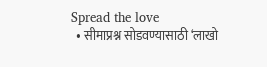Spread the love
  • सीमाप्रश्न सोडवण्यासाठी ‘लाखो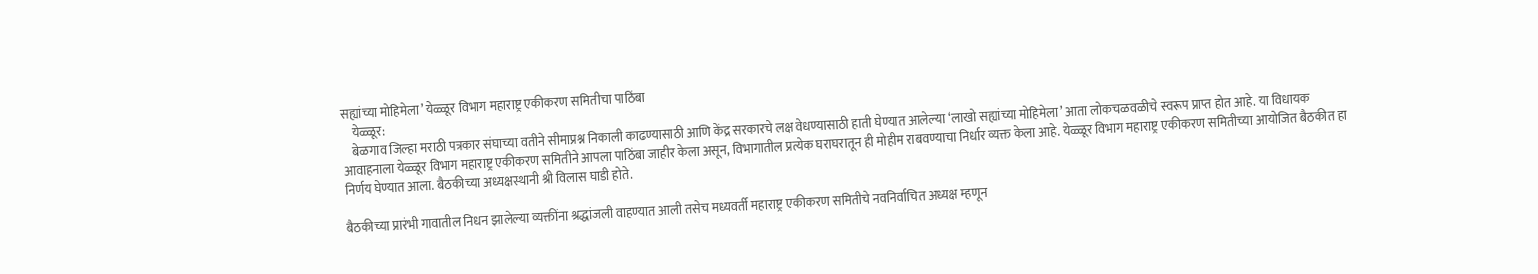सह्यांच्या मोहिमेला’ येळ्ळूर विभाग महाराष्ट्र एकीकरण समितीचा पाठिंबा
    येळ्ळूर:
    बेळगाव जिल्हा मराठी पत्रकार संघाच्या वतीने सीमाप्रश्न निकाली काढण्यासाठी आणि केंद्र सरकारचे लक्ष वेधण्यासाठी हाती घेण्यात आलेल्या ‘लाखो सह्यांच्या मोहिमेला’ आता लोकचळवळीचे स्वरूप प्राप्त होत आहे. या विधायक आवाहनाला येळ्ळूर विभाग महाराष्ट्र एकीकरण समितीने आपला पाठिंबा जाहीर केला असून, विभागातील प्रत्येक घराघरातून ही मोहीम राबवण्याचा निर्धार व्यक्त केला आहे. येळ्ळूर विभाग महाराष्ट्र एकीकरण समितीच्या आयोजित बैठकीत हा निर्णय घेण्यात आला. बैठकीच्या अध्यक्षस्थानी श्री विलास घाडी होते.

बैठकीच्या प्रारंभी गावातील निधन झालेल्या व्यक्तींना श्रद्धांजली वाहण्यात आली तसेच मध्यवर्ती महाराष्ट्र एकीकरण समितीचे नवनिर्वाचित अध्यक्ष म्हणून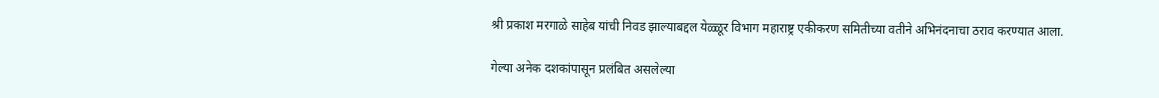श्री प्रकाश मरगाळे साहेब यांची निवड झाल्याबद्दल येळ्ळूर विभाग महाराष्ट्र एकीकरण समितीच्या वतीने अभिनंदनाचा ठराव करण्यात आला.

गेल्या अनेक दशकांपासून प्रलंबित असलेल्या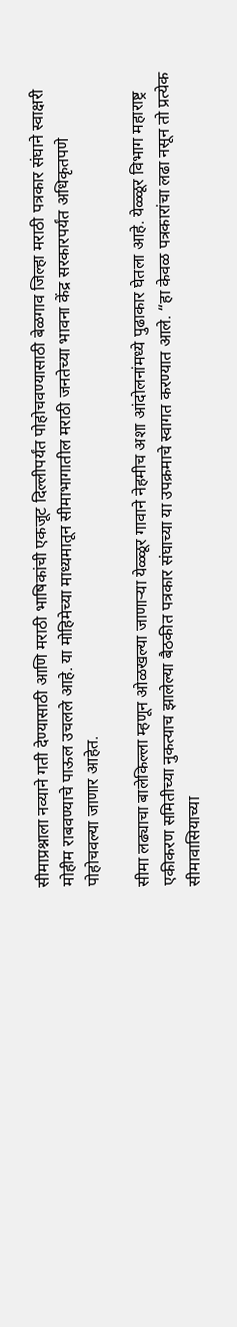सीमाप्रश्नाला नव्याने गती देण्यासाठी आणि मराठी भाषिकांची एकजूट दिल्लीपर्यंत पोहोचवण्यासाठी बेळगाव जिल्हा मराठी पत्रकार संघाने स्वाक्षरी मोहीम राबवण्याचे पाऊल उचलले आहे. या मोहिमेच्या माध्यमातून सीमाभागातील मराठी जनतेच्या भावना केंद्र सरकारपर्यंत अधिकृतपणे पोहोचवल्या जाणार आहेत.

सीमा लढ्याचा बालेकिल्ला म्हणून ओळखल्या जाणाऱ्या येळ्ळूर गावाने नेहमीच अशा आंदोलनांमध्ये पुढाकार घेतला आहे. येळ्ळूर विभाग महाराष्ट्र एकीकरण समितीच्या नुकत्याच झालेल्या बैठकीत पत्रकार संघाच्या या उपक्रमाचे स्वागत करण्यात आले. “हा केवळ पत्रकारांचा लढा नसून तो प्रत्येक सीमावासियाच्या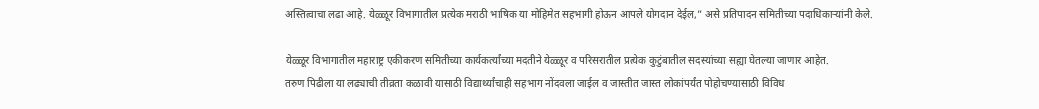अस्तित्वाचा लढा आहे. येळ्ळूर विभागातील प्रत्येक मराठी भाषिक या मोहिमेत सहभागी होऊन आपले योगदान देईल,” असे प्रतिपादन समितीच्या पदाधिकाऱ्यांनी केले.

येळ्ळूर विभागातील महाराष्ट्र एकीकरण समितीच्या कार्यकर्त्यांच्या मदतीने येळ्ळूर व परिसरातील प्रत्येक कुटुंबातील सदस्यांच्या सह्या घेतल्या जाणार आहेत.
तरुण पिढीला या लढ्याची तीव्रता कळावी यासाठी विद्यार्थ्यांचाही सहभाग नोंदवला जाईल व जास्तीत जास्त लोकांपर्यंत पोहोचण्यासाठी विविध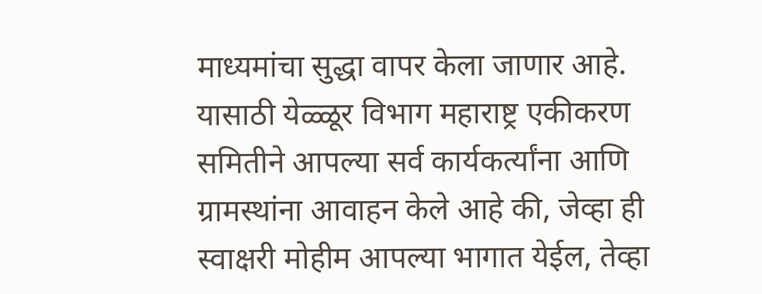माध्यमांचा सुद्धा वापर केला जाणार आहे. यासाठी येळ्ळूर विभाग महाराष्ट्र एकीकरण समितीने आपल्या सर्व कार्यकर्त्यांना आणि ग्रामस्थांना आवाहन केले आहे की, जेव्हा ही स्वाक्षरी मोहीम आपल्या भागात येईल, तेव्हा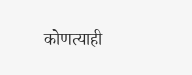कोणत्याही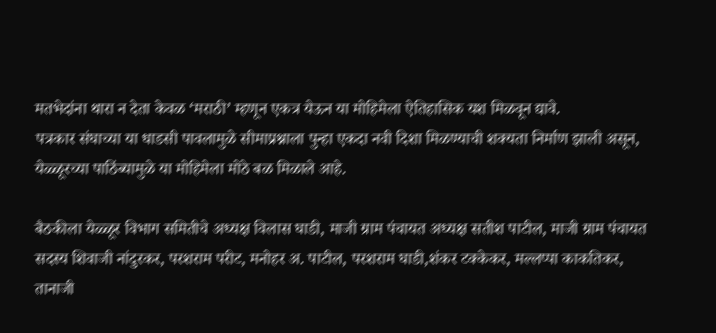मतभेदांना थारा न देता केवळ ‘मराठी’ म्हणून एकत्र येऊन या मोहिमेला ऐतिहासिक यश मिळवून द्यावे.
पत्रकार संघाच्या या धाडसी पावलामुळे सीमाप्रश्नाला पुन्हा एकदा नवी दिशा मिळण्याची शक्यता निर्माण झाली असून, येळ्ळूरच्या पाठिंब्यामुळे या मोहिमेला मोठे बळ मिळाले आहे.

बैठकीला येळ्ळूर विभाग समितीचे अध्यक्ष विलास घाडी, माजी ग्राम पंचायत अध्यक्ष सतीश पाटील, माजी ग्राम पंचायत सदस्य शिवाजी नांदुरकर, परशराम परीट, मनोहर अ. पाटील, परशराम घाडी,शंकर टक्केकर, मल्लप्पा काकतिकर, तानाजी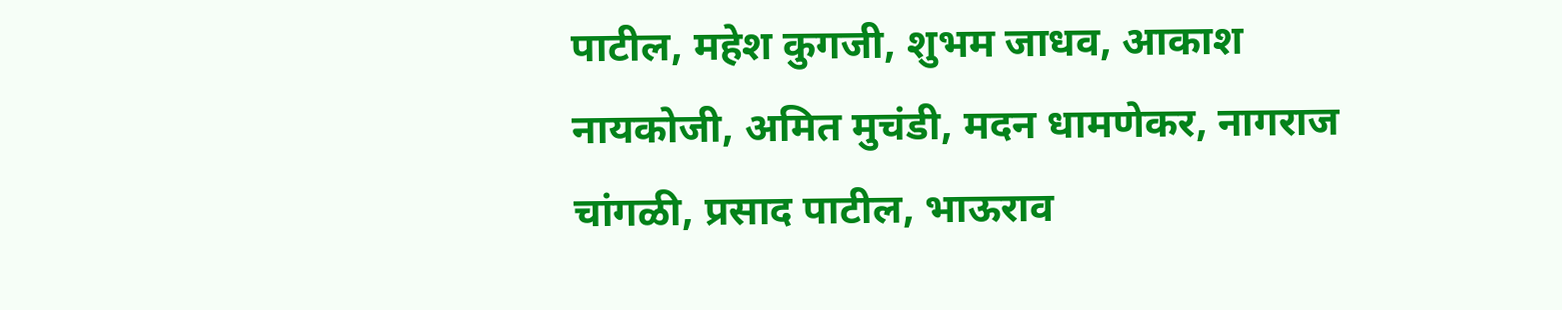पाटील, महेश कुगजी, शुभम जाधव, आकाश नायकोजी, अमित मुचंडी, मदन धामणेकर, नागराज चांगळी, प्रसाद पाटील, भाऊराव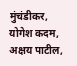मुंचंडीकर, योगेश कदम, अक्षय पाटील,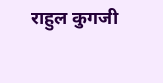राहुल कुगजी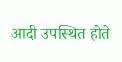आदी उपस्थित होते